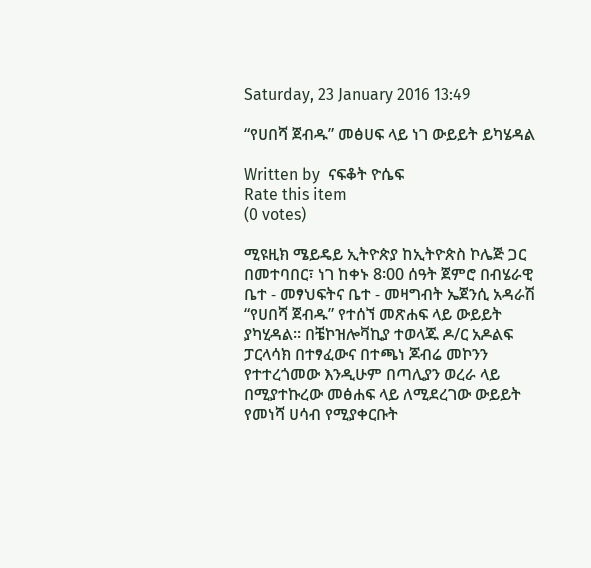Saturday, 23 January 2016 13:49

“የሀበሻ ጀብዱ” መፅሀፍ ላይ ነገ ውይይት ይካሄዳል

Written by  ናፍቆት ዮሴፍ
Rate this item
(0 votes)

ሚዩዚክ ሜይዴይ ኢትዮጵያ ከኢትዮጵስ ኮሌጅ ጋር በመተባበር፣ ነገ ከቀኑ 8፡00 ሰዓት ጀምሮ በብሄራዊ ቤተ - መፃህፍትና ቤተ - መዛግብት ኤጀንሲ አዳራሽ “የሀበሻ ጀብዱ” የተሰኘ መጽሐፍ ላይ ውይይት ያካሂዳል፡፡ በቼኮዝሎቫኪያ ተወላጁ ዶ/ር አዶልፍ ፓርላሳክ በተፃፈውና በተጫነ ጆብሬ መኮንን የተተረጎመው እንዲሁም በጣሊያን ወረራ ላይ በሚያተኩረው መፅሐፍ ላይ ለሚደረገው ውይይት የመነሻ ሀሳብ የሚያቀርቡት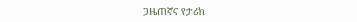ጋዜጠኛና የታሪክ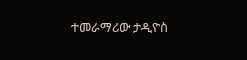ተመራማሪው ታዲዮስ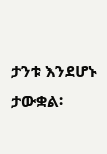ታንቱ እንደሆኑ ታውቋል፡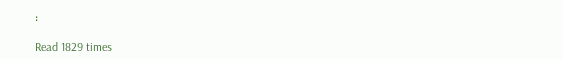፡

Read 1829 times